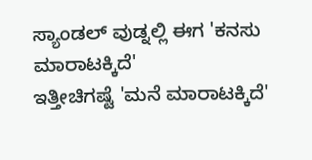ಸ್ಯಾಂಡಲ್ ವುಡ್ನಲ್ಲಿ ಈಗ 'ಕನಸು ಮಾರಾಟಕ್ಕಿದೆ'
ಇತ್ತೀಚಿಗಷ್ಟೆ 'ಮನೆ ಮಾರಾಟಕ್ಕಿದೆ'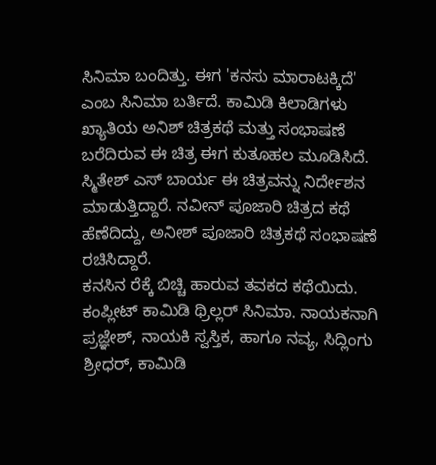ಸಿನಿಮಾ ಬಂದಿತ್ತು. ಈಗ 'ಕನಸು ಮಾರಾಟಕ್ಕಿದೆ' ಎಂಬ ಸಿನಿಮಾ ಬರ್ತಿದೆ. ಕಾಮಿಡಿ ಕಿಲಾಡಿಗಳು ಖ್ಯಾತಿಯ ಅನಿಶ್ ಚಿತ್ರಕಥೆ ಮತ್ತು ಸಂಭಾಷಣೆ ಬರೆದಿರುವ ಈ ಚಿತ್ರ ಈಗ ಕುತೂಹಲ ಮೂಡಿಸಿದೆ.
ಸ್ಮಿತೇಶ್ ಎಸ್ ಬಾರ್ಯ ಈ ಚಿತ್ರವನ್ನು ನಿರ್ದೇಶನ ಮಾಡುತ್ತಿದ್ದಾರೆ. ನವೀನ್ ಪೂಜಾರಿ ಚಿತ್ರದ ಕಥೆ ಹೆಣೆದಿದ್ದು, ಅನೀಶ್ ಪೂಜಾರಿ ಚಿತ್ರಕಥೆ ಸಂಭಾಷಣೆ ರಚಿಸಿದ್ದಾರೆ.
ಕನಸಿನ ರೆಕ್ಕೆ ಬಿಚ್ಚಿ ಹಾರುವ ತವಕದ ಕಥೆಯಿದು. ಕಂಪ್ಲೀಟ್ ಕಾಮಿಡಿ ಥ್ರಿಲ್ಲರ್ ಸಿನಿಮಾ. ನಾಯಕನಾಗಿ ಪ್ರಜ್ಞೇಶ್, ನಾಯಕಿ ಸ್ವಸ್ತಿಕ, ಹಾಗೂ ನವ್ಯ, ಸಿದ್ಲಿಂಗು ಶ್ರೀಧರ್, ಕಾಮಿಡಿ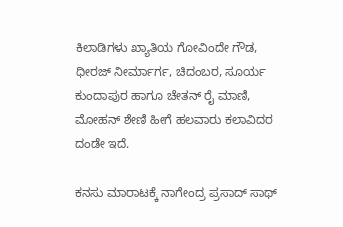ಕಿಲಾಡಿಗಳು ಖ್ಯಾತಿಯ ಗೋವಿಂದೇ ಗೌಡ, ಧೀರಜ್ ನೀರ್ಮಾರ್ಗ, ಚಿದಂಬರ, ಸೂರ್ಯ ಕುಂದಾಪುರ ಹಾಗೂ ಚೇತನ್ ರೈ ಮಾಣಿ, ಮೋಹನ್ ಶೇಣಿ ಹೀಗೆ ಹಲವಾರು ಕಲಾವಿದರ ದಂಡೇ ಇದೆ.

ಕನಸು ಮಾರಾಟಕ್ಕೆ ನಾಗೇಂದ್ರ ಪ್ರಸಾದ್ ಸಾಥ್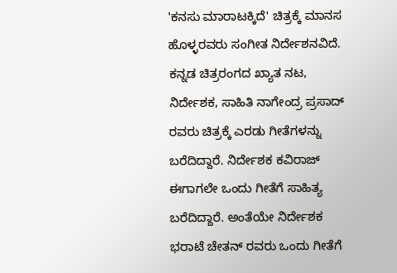'ಕನಸು ಮಾರಾಟಕ್ಕಿದೆ' ಚಿತ್ರಕ್ಕೆ ಮಾನಸ ಹೊಳ್ಳರವರು ಸಂಗೀತ ನಿರ್ದೇಶನವಿದೆ. ಕನ್ನಡ ಚಿತ್ರರಂಗದ ಖ್ಯಾತ ನಟ, ನಿರ್ದೇಶಕ, ಸಾಹಿತಿ ನಾಗೇಂದ್ರ ಪ್ರಸಾದ್ ರವರು ಚಿತ್ರಕ್ಕೆ ಎರಡು ಗೀತೆಗಳನ್ನು ಬರೆದಿದ್ದಾರೆ. ನಿರ್ದೇಶಕ ಕವಿರಾಜ್ ಈಗಾಗಲೇ ಒಂದು ಗೀತೆಗೆ ಸಾಹಿತ್ಯ ಬರೆದಿದ್ದಾರೆ. ಅಂತೆಯೇ ನಿರ್ದೇಶಕ ಭರಾಟೆ ಚೇತನ್ ರವರು ಒಂದು ಗೀತೆಗೆ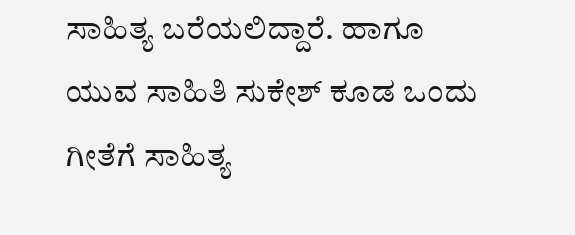ಸಾಹಿತ್ಯ ಬರೆಯಲಿದ್ದಾರೆ. ಹಾಗೂ ಯುವ ಸಾಹಿತಿ ಸುಕೇಶ್ ಕೂಡ ಒಂದು ಗೀತೆಗೆ ಸಾಹಿತ್ಯ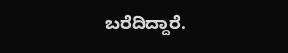ಬರೆದಿದ್ದಾರೆ.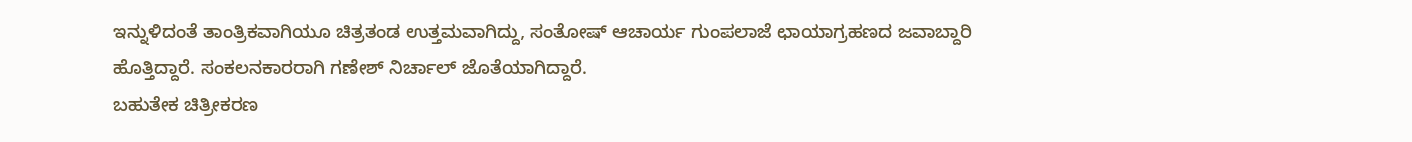ಇನ್ನುಳಿದಂತೆ ತಾಂತ್ರಿಕವಾಗಿಯೂ ಚಿತ್ರತಂಡ ಉತ್ತಮವಾಗಿದ್ದು, ಸಂತೋಷ್ ಆಚಾರ್ಯ ಗುಂಪಲಾಜೆ ಛಾಯಾಗ್ರಹಣದ ಜವಾಬ್ದಾರಿ ಹೊತ್ತಿದ್ದಾರೆ. ಸಂಕಲನಕಾರರಾಗಿ ಗಣೇಶ್ ನಿರ್ಚಾಲ್ ಜೊತೆಯಾಗಿದ್ದಾರೆ.
ಬಹುತೇಕ ಚಿತ್ರೀಕರಣ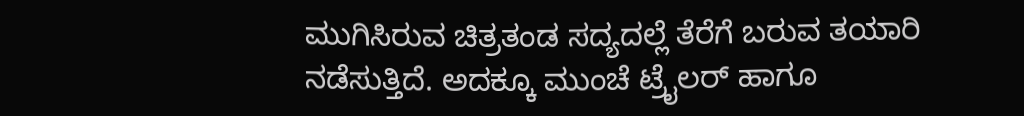ಮುಗಿಸಿರುವ ಚಿತ್ರತಂಡ ಸದ್ಯದಲ್ಲೆ ತೆರೆಗೆ ಬರುವ ತಯಾರಿ ನಡೆಸುತ್ತಿದೆ. ಅದಕ್ಕೂ ಮುಂಚೆ ಟ್ರೈಲರ್ ಹಾಗೂ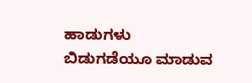ಹಾಡುಗಳು ಬಿಡುಗಡೆಯೂ ಮಾಡುವ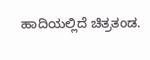ಹಾದಿಯಲ್ಲಿದೆ ಚಿತ್ರತಂಡ.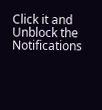Click it and Unblock the Notifications